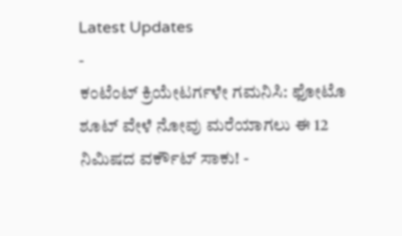Latest Updates
-
ಕಂಟೆಂಟ್ ಕ್ರಿಯೇಟರ್ಗಳೇ ಗಮನಿಸಿ: ಫೋಟೊ ಶೂಟ್ ವೇಳೆ ನೋವು ಮರೆಯಾಗಲು ಈ 12 ನಿಮಿಷದ ವರ್ಕೌಟ್ ಸಾಕು! -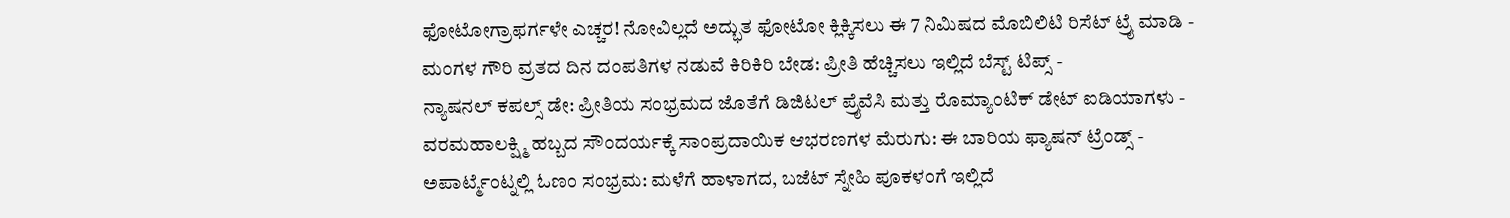ಫೋಟೋಗ್ರಾಫರ್ಗಳೇ ಎಚ್ಚರ! ನೋವಿಲ್ಲದೆ ಅದ್ಭುತ ಫೋಟೋ ಕ್ಲಿಕ್ಕಿಸಲು ಈ 7 ನಿಮಿಷದ ಮೊಬಿಲಿಟಿ ರಿಸೆಟ್ ಟ್ರೈ ಮಾಡಿ -
ಮಂಗಳ ಗೌರಿ ವ್ರತದ ದಿನ ದಂಪತಿಗಳ ನಡುವೆ ಕಿರಿಕಿರಿ ಬೇಡ: ಪ್ರೀತಿ ಹೆಚ್ಚಿಸಲು ಇಲ್ಲಿದೆ ಬೆಸ್ಟ್ ಟಿಪ್ಸ್ -
ನ್ಯಾಷನಲ್ ಕಪಲ್ಸ್ ಡೇ: ಪ್ರೀತಿಯ ಸಂಭ್ರಮದ ಜೊತೆಗೆ ಡಿಜಿಟಲ್ ಪ್ರೈವೆಸಿ ಮತ್ತು ರೊಮ್ಯಾಂಟಿಕ್ ಡೇಟ್ ಐಡಿಯಾಗಳು -
ವರಮಹಾಲಕ್ಷ್ಮಿ ಹಬ್ಬದ ಸೌಂದರ್ಯಕ್ಕೆ ಸಾಂಪ್ರದಾಯಿಕ ಆಭರಣಗಳ ಮೆರುಗು: ಈ ಬಾರಿಯ ಫ್ಯಾಷನ್ ಟ್ರೆಂಡ್ಸ್ -
ಅಪಾರ್ಟ್ಮೆಂಟ್ನಲ್ಲಿ ಓಣಂ ಸಂಭ್ರಮ: ಮಳೆಗೆ ಹಾಳಾಗದ, ಬಜೆಟ್ ಸ್ನೇಹಿ ಪೂಕಳಂಗೆ ಇಲ್ಲಿದೆ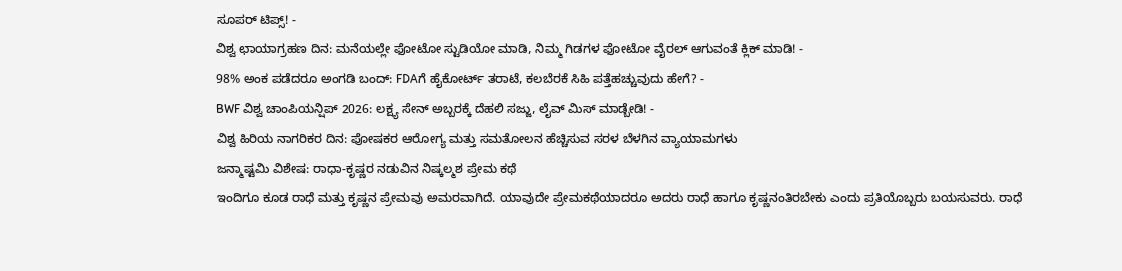ಸೂಪರ್ ಟಿಪ್ಸ್! -
ವಿಶ್ವ ಛಾಯಾಗ್ರಹಣ ದಿನ: ಮನೆಯಲ್ಲೇ ಫೋಟೋ ಸ್ಟುಡಿಯೋ ಮಾಡಿ, ನಿಮ್ಮ ಗಿಡಗಳ ಫೋಟೋ ವೈರಲ್ ಆಗುವಂತೆ ಕ್ಲಿಕ್ ಮಾಡಿ! -
98% ಅಂಕ ಪಡೆದರೂ ಅಂಗಡಿ ಬಂದ್: FDAಗೆ ಹೈಕೋರ್ಟ್ ತರಾಟೆ, ಕಲಬೆರಕೆ ಸಿಹಿ ಪತ್ತೆಹಚ್ಚುವುದು ಹೇಗೆ? -
BWF ವಿಶ್ವ ಚಾಂಪಿಯನ್ಷಿಪ್ 2026: ಲಕ್ಷ್ಯ ಸೇನ್ ಅಬ್ಬರಕ್ಕೆ ದೆಹಲಿ ಸಜ್ಜು, ಲೈವ್ ಮಿಸ್ ಮಾಡ್ಬೇಡಿ! -
ವಿಶ್ವ ಹಿರಿಯ ನಾಗರಿಕರ ದಿನ: ಪೋಷಕರ ಆರೋಗ್ಯ ಮತ್ತು ಸಮತೋಲನ ಹೆಚ್ಚಿಸುವ ಸರಳ ಬೆಳಗಿನ ವ್ಯಾಯಾಮಗಳು
ಜನ್ಮಾಷ್ಟಮಿ ವಿಶೇಷ: ರಾಧಾ-ಕೃಷ್ಣರ ನಡುವಿನ ನಿಷ್ಕಲ್ಮಶ ಪ್ರೇಮ ಕಥೆ
ಇಂದಿಗೂ ಕೂಡ ರಾಧೆ ಮತ್ತು ಕೃಷ್ಣನ ಪ್ರೇಮವು ಅಮರವಾಗಿದೆ. ಯಾವುದೇ ಪ್ರೇಮಕಥೆಯಾದರೂ ಅದರು ರಾಧೆ ಹಾಗೂ ಕೃಷ್ಣನಂತಿರಬೇಕು ಎಂದು ಪ್ರತಿಯೊಬ್ಬರು ಬಯಸುವರು. ರಾಧೆ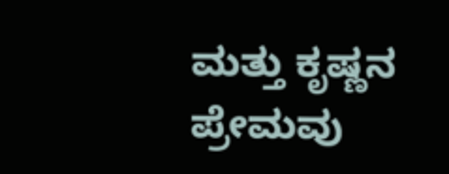ಮತ್ತು ಕೃಷ್ಣನ ಪ್ರೇಮವು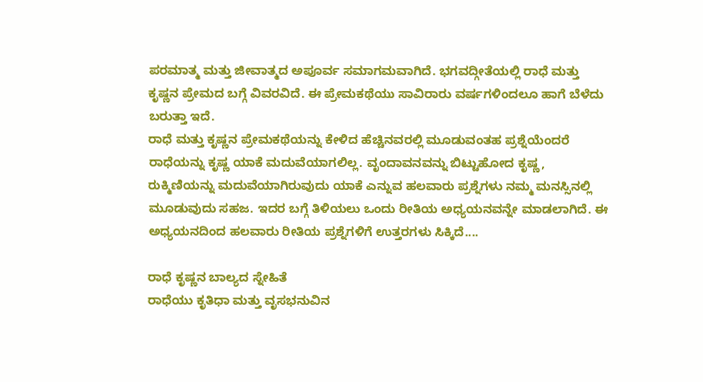ಪರಮಾತ್ಮ ಮತ್ತು ಜೀವಾತ್ಮದ ಅಪೂರ್ವ ಸಮಾಗಮವಾಗಿದೆ. ಭಗವದ್ಗೀತೆಯಲ್ಲಿ ರಾಧೆ ಮತ್ತು ಕೃಷ್ಣನ ಪ್ರೇಮದ ಬಗ್ಗೆ ವಿವರವಿದೆ. ಈ ಪ್ರೇಮಕಥೆಯು ಸಾವಿರಾರು ವರ್ಷಗಳಿಂದಲೂ ಹಾಗೆ ಬೆಳೆದು ಬರುತ್ತಾ ಇದೆ.
ರಾಧೆ ಮತ್ತು ಕೃಷ್ಣನ ಪ್ರೇಮಕಥೆಯನ್ನು ಕೇಳಿದ ಹೆಚ್ಚಿನವರಲ್ಲಿ ಮೂಡುವಂತಹ ಪ್ರಶ್ನೆಯೆಂದರೆ ರಾಧೆಯನ್ನು ಕೃಷ್ಣ ಯಾಕೆ ಮದುವೆಯಾಗಲಿಲ್ಲ. ವೃಂದಾವನವನ್ನು ಬಿಟ್ಟುಹೋದ ಕೃಷ್ಣ, ರುಕ್ಮಿಣಿಯನ್ನು ಮದುವೆಯಾಗಿರುವುದು ಯಾಕೆ ಎನ್ನುವ ಹಲವಾರು ಪ್ರಶ್ನೆಗಳು ನಮ್ಮ ಮನಸ್ಸಿನಲ್ಲಿ ಮೂಡುವುದು ಸಹಜ. ಇದರ ಬಗ್ಗೆ ತಿಳಿಯಲು ಒಂದು ರೀತಿಯ ಅಧ್ಯಯನವನ್ನೇ ಮಾಡಲಾಗಿದೆ. ಈ ಅಧ್ಯಯನದಿಂದ ಹಲವಾರು ರೀತಿಯ ಪ್ರಶ್ನೆಗಳಿಗೆ ಉತ್ತರಗಳು ಸಿಕ್ಕಿದೆ....

ರಾಧೆ ಕೃಷ್ಣನ ಬಾಲ್ಯದ ಸ್ನೇಹಿತೆ
ರಾಧೆಯು ಕೃತಿಧಾ ಮತ್ತು ವೃಸಭನುವಿನ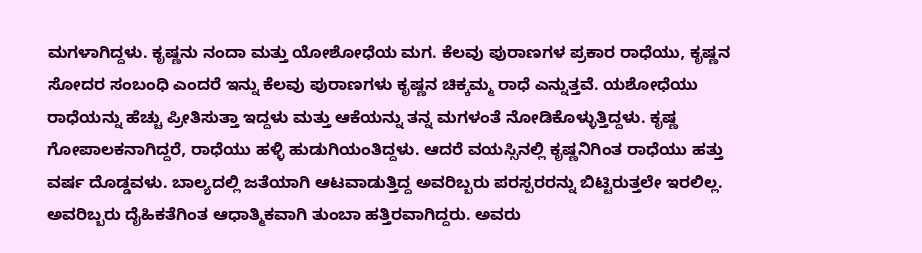ಮಗಳಾಗಿದ್ದಳು. ಕೃಷ್ಣನು ನಂದಾ ಮತ್ತು ಯೋಶೋಧೆಯ ಮಗ. ಕೆಲವು ಪುರಾಣಗಳ ಪ್ರಕಾರ ರಾಧೆಯು, ಕೃಷ್ಣನ ಸೋದರ ಸಂಬಂಧಿ ಎಂದರೆ ಇನ್ನು ಕೆಲವು ಪುರಾಣಗಳು ಕೃಷ್ಣನ ಚಿಕ್ಕಮ್ಮ ರಾಧೆ ಎನ್ನುತ್ತವೆ. ಯಶೋಧೆಯು ರಾಧೆಯನ್ನು ಹೆಚ್ಚು ಪ್ರೀತಿಸುತ್ತಾ ಇದ್ದಳು ಮತ್ತು ಆಕೆಯನ್ನು ತನ್ನ ಮಗಳಂತೆ ನೋಡಿಕೊಳ್ಳುತ್ತಿದ್ದಳು. ಕೃಷ್ಣ ಗೋಪಾಲಕನಾಗಿದ್ದರೆ, ರಾಧೆಯು ಹಳ್ಳಿ ಹುಡುಗಿಯಂತಿದ್ದಳು. ಆದರೆ ವಯಸ್ಸಿನಲ್ಲಿ ಕೃಷ್ಣನಿಗಿಂತ ರಾಧೆಯು ಹತ್ತು ವರ್ಷ ದೊಡ್ಡವಳು. ಬಾಲ್ಯದಲ್ಲಿ ಜತೆಯಾಗಿ ಆಟವಾಡುತ್ತಿದ್ದ ಅವರಿಬ್ಬರು ಪರಸ್ಪರರನ್ನು ಬಿಟ್ಟಿರುತ್ತಲೇ ಇರಲಿಲ್ಲ. ಅವರಿಬ್ಬರು ದೈಹಿಕತೆಗಿಂತ ಆಧಾತ್ಮಿಕವಾಗಿ ತುಂಬಾ ಹತ್ತಿರವಾಗಿದ್ದರು. ಅವರು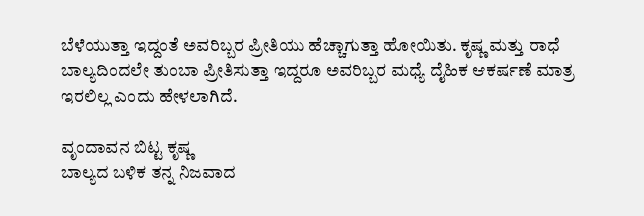ಬೆಳೆಯುತ್ತಾ ಇದ್ದಂತೆ ಅವರಿಬ್ಬರ ಪ್ರೀತಿಯು ಹೆಚ್ಚಾಗುತ್ತಾ ಹೋಯಿತು. ಕೃಷ್ಣ ಮತ್ತು ರಾಧೆ ಬಾಲ್ಯದಿಂದಲೇ ತುಂಬಾ ಪ್ರೀತಿಸುತ್ತಾ ಇದ್ದರೂ ಅವರಿಬ್ಬರ ಮಧ್ಯೆ ದೈಹಿಕ ಆಕರ್ಷಣೆ ಮಾತ್ರ ಇರಲಿಲ್ಲ ಎಂದು ಹೇಳಲಾಗಿದೆ.

ವೃಂದಾವನ ಬಿಟ್ಟ ಕೃಷ್ಣ
ಬಾಲ್ಯದ ಬಳಿಕ ತನ್ನ ನಿಜವಾದ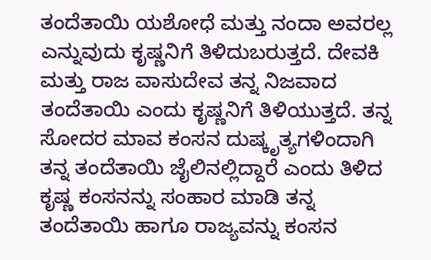ತಂದೆತಾಯಿ ಯಶೋಧೆ ಮತ್ತು ನಂದಾ ಅವರಲ್ಲ ಎನ್ನುವುದು ಕೃಷ್ಣನಿಗೆ ತಿಳಿದುಬರುತ್ತದೆ. ದೇವಕಿ ಮತ್ತು ರಾಜ ವಾಸುದೇವ ತನ್ನ ನಿಜವಾದ ತಂದೆತಾಯಿ ಎಂದು ಕೃಷ್ಣನಿಗೆ ತಿಳಿಯುತ್ತದೆ. ತನ್ನ ಸೋದರ ಮಾವ ಕಂಸನ ದುಷ್ಕೃತ್ಯಗಳಿಂದಾಗಿ ತನ್ನ ತಂದೆತಾಯಿ ಜೈಲಿನಲ್ಲಿದ್ದಾರೆ ಎಂದು ತಿಳಿದ ಕೃಷ್ಣ ಕಂಸನನ್ನು ಸಂಹಾರ ಮಾಡಿ ತನ್ನ ತಂದೆತಾಯಿ ಹಾಗೂ ರಾಜ್ಯವನ್ನು ಕಂಸನ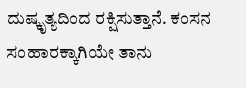ದುಷ್ಕೃತ್ಯದಿಂದ ರಕ್ಷಿಸುತ್ತಾನೆ. ಕಂಸನ ಸಂಹಾರಕ್ಕಾಗಿಯೇ ತಾನು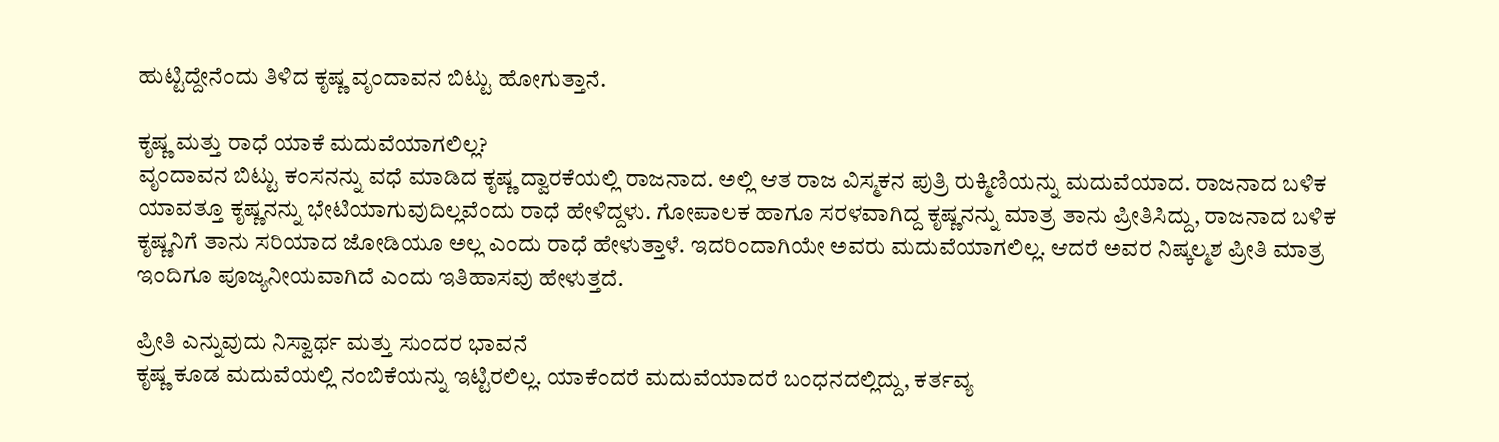ಹುಟ್ಟಿದ್ದೇನೆಂದು ತಿಳಿದ ಕೃಷ್ಣ ವೃಂದಾವನ ಬಿಟ್ಟು ಹೋಗುತ್ತಾನೆ.

ಕೃಷ್ಣ ಮತ್ತು ರಾಧೆ ಯಾಕೆ ಮದುವೆಯಾಗಲಿಲ್ಲ?
ವೃಂದಾವನ ಬಿಟ್ಟು ಕಂಸನನ್ನು ವಧೆ ಮಾಡಿದ ಕೃಷ್ಣ ದ್ವಾರಕೆಯಲ್ಲಿ ರಾಜನಾದ. ಅಲ್ಲಿ ಆತ ರಾಜ ವಿಸ್ಮಕನ ಪುತ್ರಿ ರುಕ್ಮಿಣಿಯನ್ನು ಮದುವೆಯಾದ. ರಾಜನಾದ ಬಳಿಕ ಯಾವತ್ತೂ ಕೃಷ್ಣನನ್ನು ಭೇಟಿಯಾಗುವುದಿಲ್ಲವೆಂದು ರಾಧೆ ಹೇಳಿದ್ದಳು. ಗೋಪಾಲಕ ಹಾಗೂ ಸರಳವಾಗಿದ್ದ ಕೃಷ್ಣನನ್ನು ಮಾತ್ರ ತಾನು ಪ್ರೀತಿಸಿದ್ದು, ರಾಜನಾದ ಬಳಿಕ ಕೃಷ್ಣನಿಗೆ ತಾನು ಸರಿಯಾದ ಜೋಡಿಯೂ ಅಲ್ಲ ಎಂದು ರಾಧೆ ಹೇಳುತ್ತಾಳೆ. ಇದರಿಂದಾಗಿಯೇ ಅವರು ಮದುವೆಯಾಗಲಿಲ್ಲ. ಆದರೆ ಅವರ ನಿಷ್ಕಲ್ಮಶ ಪ್ರೀತಿ ಮಾತ್ರ ಇಂದಿಗೂ ಪೂಜ್ಯನೀಯವಾಗಿದೆ ಎಂದು ಇತಿಹಾಸವು ಹೇಳುತ್ತದೆ.

ಪ್ರೀತಿ ಎನ್ನುವುದು ನಿಸ್ವಾರ್ಥ ಮತ್ತು ಸುಂದರ ಭಾವನೆ
ಕೃಷ್ಣ ಕೂಡ ಮದುವೆಯಲ್ಲಿ ನಂಬಿಕೆಯನ್ನು ಇಟ್ಟಿರಲಿಲ್ಲ. ಯಾಕೆಂದರೆ ಮದುವೆಯಾದರೆ ಬಂಧನದಲ್ಲಿದ್ದು, ಕರ್ತವ್ಯ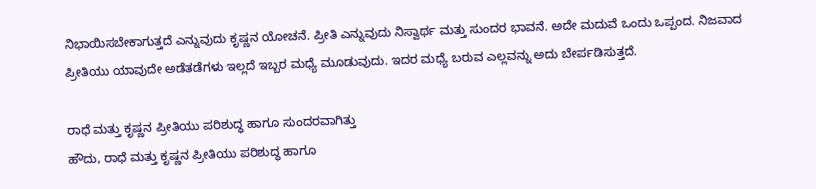ನಿಭಾಯಿಸಬೇಕಾಗುತ್ತದೆ ಎನ್ನುವುದು ಕೃಷ್ಣನ ಯೋಚನೆ. ಪ್ರೀತಿ ಎನ್ನುವುದು ನಿಸ್ವಾರ್ಥ ಮತ್ತು ಸುಂದರ ಭಾವನೆ. ಅದೇ ಮದುವೆ ಒಂದು ಒಪ್ಪಂದ. ನಿಜವಾದ ಪ್ರೀತಿಯು ಯಾವುದೇ ಅಡೆತಡೆಗಳು ಇಲ್ಲದೆ ಇಬ್ಬರ ಮಧ್ಯೆ ಮೂಡುವುದು. ಇದರ ಮಧ್ಯೆ ಬರುವ ಎಲ್ಲವನ್ನು ಅದು ಬೇರ್ಪಡಿಸುತ್ತದೆ.

ರಾಧೆ ಮತ್ತು ಕೃಷ್ಣನ ಪ್ರೀತಿಯು ಪರಿಶುದ್ಧ ಹಾಗೂ ಸುಂದರವಾಗಿತ್ತು
ಹೌದು, ರಾಧೆ ಮತ್ತು ಕೃಷ್ಣನ ಪ್ರೀತಿಯು ಪರಿಶುದ್ಧ ಹಾಗೂ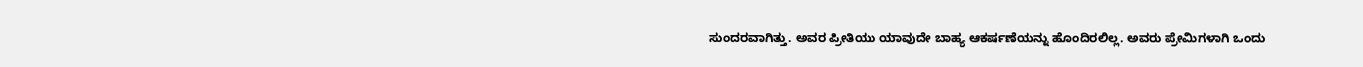ಸುಂದರವಾಗಿತ್ತು. ಅವರ ಪ್ರೀತಿಯು ಯಾವುದೇ ಬಾಹ್ಯ ಆಕರ್ಷಣೆಯನ್ನು ಹೊಂದಿರಲಿಲ್ಲ. ಅವರು ಪ್ರೇಮಿಗಳಾಗಿ ಒಂದು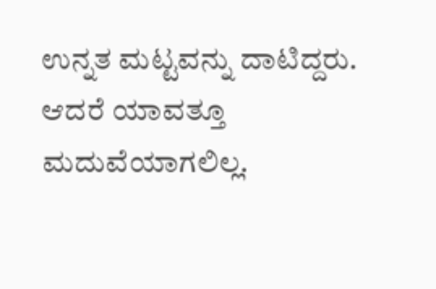ಉನ್ನತ ಮಟ್ಟವನ್ನು ದಾಟಿದ್ದರು. ಆದರೆ ಯಾವತ್ತೂ ಮದುವೆಯಾಗಲಿಲ್ಲ.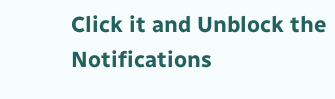Click it and Unblock the Notifications